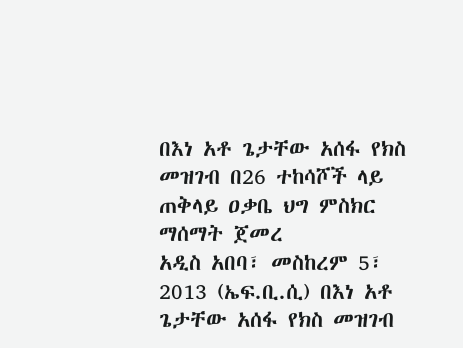በእነ አቶ ጌታቸው አሰፋ የክስ መዝገብ በ26 ተከሳሾች ላይ ጠቅላይ ዐቃቤ ህግ ምስክር ማሰማት ጀመረ
አዲስ አበባ፣ መስከረም 5፣ 2013 (ኤፍ.ቢ.ሲ) በእነ አቶ ጌታቸው አሰፋ የክስ መዝገብ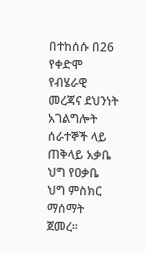በተከሰሱ በ26 የቀድሞ የብሄራዊ መረጃና ደህንነት አገልግሎት ሰራተኞች ላይ ጠቅላይ አቃቤ ህግ የዐቃቤ ህግ ምስክር ማሰማት ጀመረ።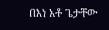በእነ አቶ ጌታቸው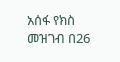አሰፋ የክስ መዝገብ በ26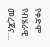የቀድሞ የብሄራዊ መረጃና…